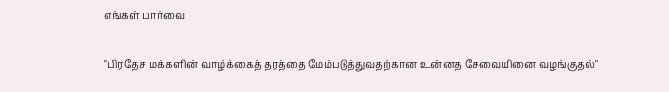எங்கள் பார்வை

"பிரதேச மக்களின் வாழ்க்கைத் தரத்தை மேம்படுத்துவதற்கான உன்னத சேவையினை வழங்குதல்"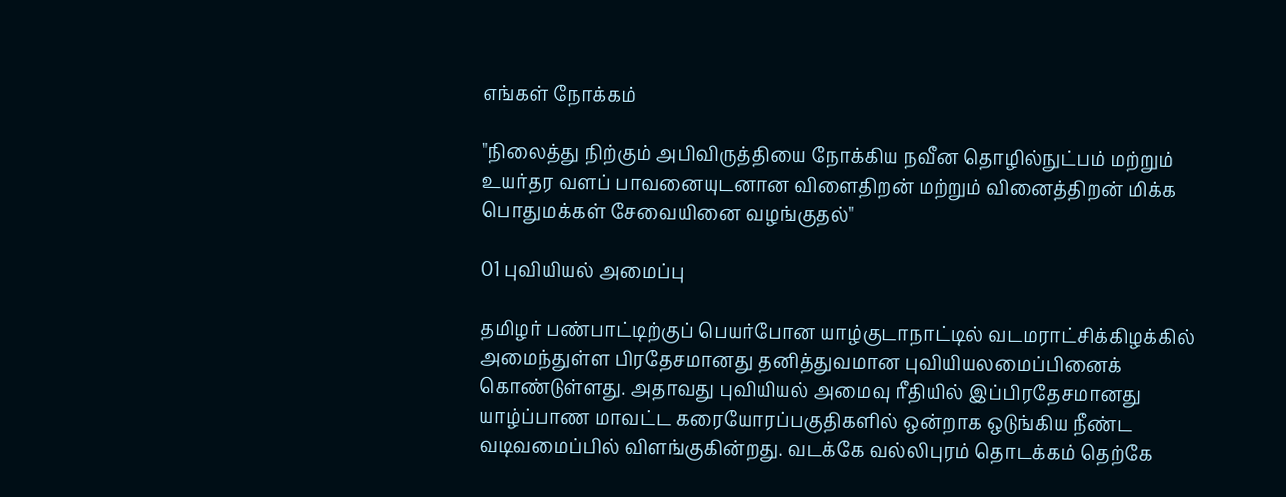எங்கள் நோக்கம்

"நிலைத்து நிற்கும் அபிவிருத்தியை நோக்கிய நவீன தொழில்நுட்பம் மற்றும் உயர்தர வளப் பாவனையுடனான விளைதிறன் மற்றும் வினைத்திறன் மிக்க  பொதுமக்கள் சேவையினை வழங்குதல்"

01 புவியியல் அமைப்பு

தமிழர் பண்பாட்டிற்குப் பெயர்போன யாழ்குடாநாட்டில் வடமராட்சிக்கிழக்கில் அமைந்துள்ள பிரதேசமானது தனித்துவமான புவியியலமைப்பினைக் கொண்டுள்ளது. அதாவது புவியியல் அமைவு ரீதியில் இப்பிரதேசமானது யாழ்ப்பாண மாவட்ட கரையோரப்பகுதிகளில் ஒன்றாக ஒடுங்கிய நீண்ட வடிவமைப்பில் விளங்குகின்றது. வடக்கே வல்லிபுரம் தொடக்கம் தெற்கே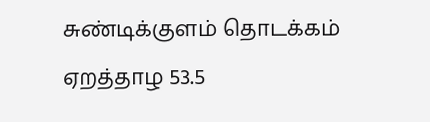சுண்டிக்குளம் தொடக்கம் ஏறத்தாழ 53.5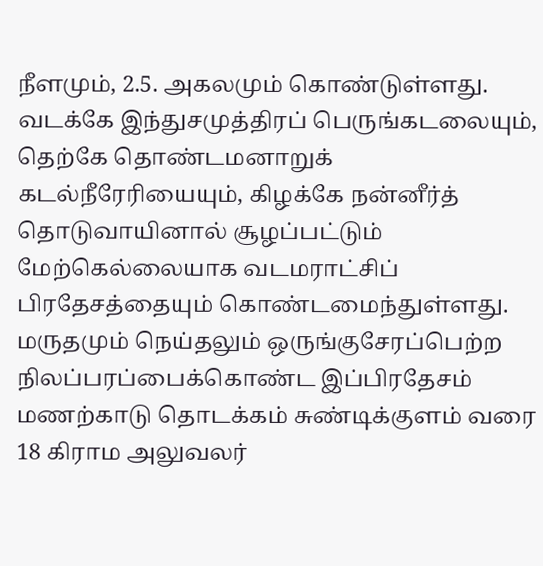நீளமும், 2.5. அகலமும் கொண்டுள்ளது. வடக்கே இந்துசமுத்திரப் பெருங்கடலையும், தெற்கே தொண்டமனாறுக் கடல்நீரேரியையும், கிழக்கே நன்னீர்த் தொடுவாயினால் சூழப்பட்டும் மேற்கெல்லையாக வடமராட்சிப் பிரதேசத்தையும் கொண்டமைந்துள்ளது. மருதமும் நெய்தலும் ஒருங்குசேரப்பெற்ற நிலப்பரப்பைக்கொண்ட இப்பிரதேசம் மணற்காடு தொடக்கம் சுண்டிக்குளம் வரை 18 கிராம அலுவலர்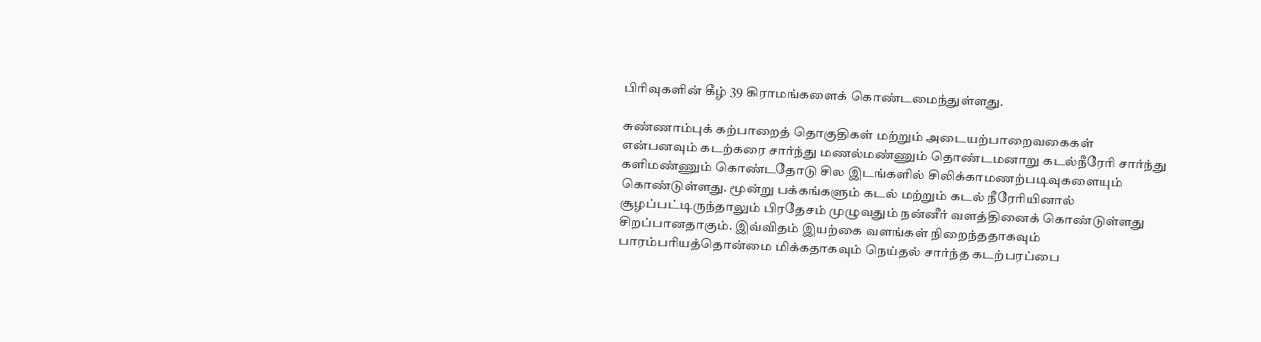பிரிவுகளின் கீழ் 39 கிராமங்களைக் கொண்டமைந்துள்ளது.

சுண்ணாம்புக் கற்பாறைத் தொகுதிகள் மற்றும் அடையற்பாறைவகைகள் என்பனவும் கடற்கரை சார்ந்து மணல்மண்ணும் தொண்டமனாறு கடல்நீரேரி சார்ந்து களிமண்ணும் கொண்டதோடு சில இடங்களில் சிலிக்காமணற்படிவுகளையும் கொண்டுள்ளது. மூன்று பக்கங்களும் கடல் மற்றும் கடல் நீரேரியினால் சூழப்பட்டிருந்தாலும் பிரதேசம் முழுவதும் நன்னீர் வளத்தினைக் கொண்டுள்ளது சிறப்பானதாகும். இவ்விதம் இயற்கை வளங்கள் நிறைந்ததாகவும் பாரம்பரியத்தொன்மை மிக்கதாகவும் நெய்தல் சார்ந்த கடற்பரப்பை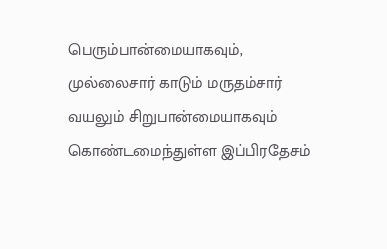பெரும்பான்மையாகவும், முல்லைசார் காடும் மருதம்சார் வயலும் சிறுபான்மையாகவும் கொண்டமைந்துள்ள இப்பிரதேசம்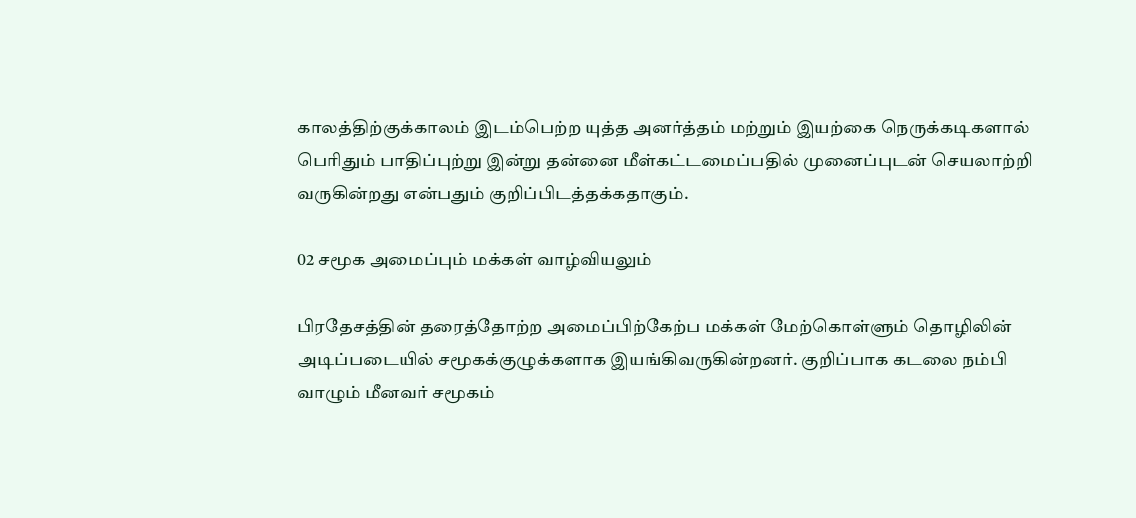காலத்திற்குக்காலம் இடம்பெற்ற யுத்த அனர்த்தம் மற்றும் இயற்கை நெருக்கடிகளால் பெரிதும் பாதிப்புற்று இன்று தன்னை மீள்கட்டமைப்பதில் முனைப்புடன் செயலாற்றி வருகின்றது என்பதும் குறிப்பிடத்தக்கதாகும்.

02 சமூக அமைப்பும் மக்கள் வாழ்வியலும்

பிரதேசத்தின் தரைத்தோற்ற அமைப்பிற்கேற்ப மக்கள் மேற்கொள்ளும் தொழிலின் அடிப்படையில் சமூகக்குழுக்களாக இயங்கிவருகின்றனர். குறிப்பாக கடலை நம்பி வாழும் மீனவர் சமூகம்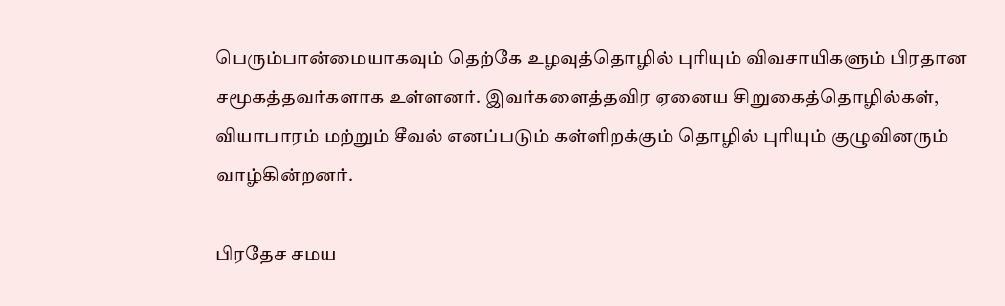பெரும்பான்மையாகவும் தெற்கே உழவுத்தொழில் புரியும் விவசாயிகளும் பிரதான சமூகத்தவர்களாக உள்ளனர். இவர்களைத்தவிர ஏனைய சிறுகைத்தொழில்கள், வியாபாரம் மற்றும் சீவல் எனப்படும் கள்ளிறக்கும் தொழில் புரியும் குழுவினரும் வாழ்கின்றனர்.

பிரதேச சமய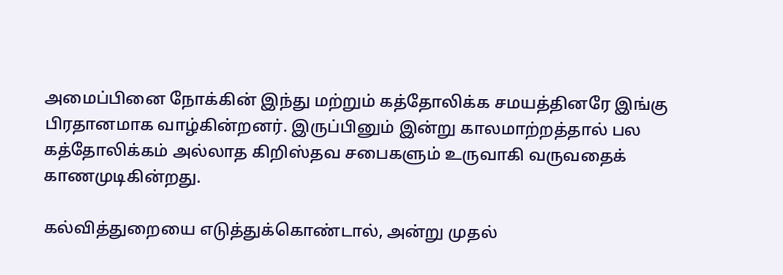அமைப்பினை நோக்கின் இந்து மற்றும் கத்தோலிக்க சமயத்தினரே இங்கு பிரதானமாக வாழ்கின்றனர். இருப்பினும் இன்று காலமாற்றத்தால் பல கத்தோலிக்கம் அல்லாத கிறிஸ்தவ சபைகளும் உருவாகி வருவதைக் காணமுடிகின்றது.

கல்வித்துறையை எடுத்துக்கொண்டால், அன்று முதல்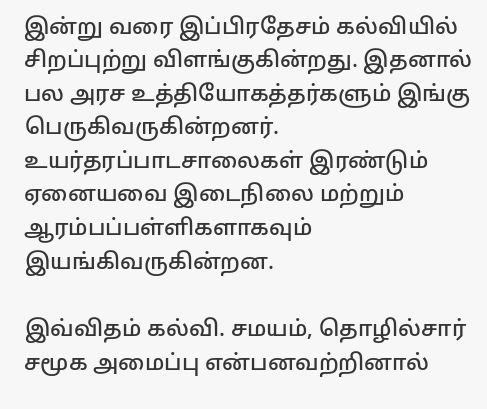இன்று வரை இப்பிரதேசம் கல்வியில் சிறப்புற்று விளங்குகின்றது. இதனால் பல அரச உத்தியோகத்தர்களும் இங்கு பெருகிவருகின்றனர். உயர்தரப்பாடசாலைகள் இரண்டும் ஏனையவை இடைநிலை மற்றும் ஆரம்பப்பள்ளிகளாகவும் இயங்கிவருகின்றன.

இவ்விதம் கல்வி. சமயம், தொழில்சார் சமூக அமைப்பு என்பனவற்றினால்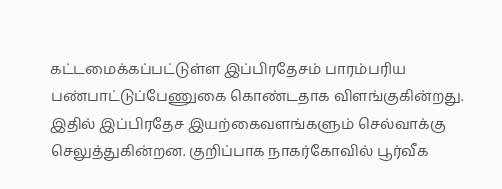கட்டமைக்கப்பட்டுள்ள இப்பிரதேசம் பாரம்பரிய பண்பாட்டுப்பேணுகை கொண்டதாக விளங்குகின்றது. இதில் இப்பிரதேச இயற்கைவளங்களும் செல்வாக்கு செலுத்துகின்றன. குறிப்பாக நாகர்கோவில் பூர்வீக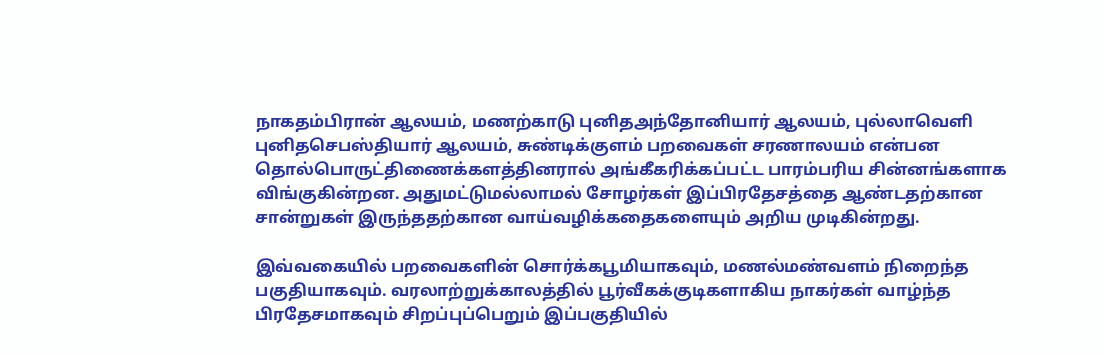நாகதம்பிரான் ஆலயம், மணற்காடு புனிதஅந்தோனியார் ஆலயம், புல்லாவெளி புனிதசெபஸ்தியார் ஆலயம், சுண்டிக்குளம் பறவைகள் சரணாலயம் என்பன தொல்பொருட்திணைக்களத்தினரால் அங்கீகரிக்கப்பட்ட பாரம்பரிய சின்னங்களாக விங்குகின்றன. அதுமட்டுமல்லாமல் சோழர்கள் இப்பிரதேசத்தை ஆண்டதற்கான சான்றுகள் இருந்ததற்கான வாய்வழிக்கதைகளையும் அறிய முடிகின்றது.

இவ்வகையில் பறவைகளின் சொர்க்கபூமியாகவும், மணல்மண்வளம் நிறைந்த பகுதியாகவும். வரலாற்றுக்காலத்தில் பூர்வீகக்குடிகளாகிய நாகர்கள் வாழ்ந்த பிரதேசமாகவும் சிறப்புப்பெறும் இப்பகுதியில்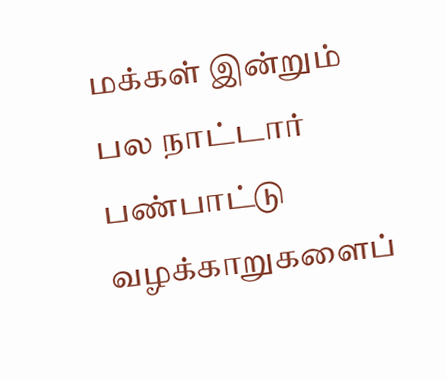மக்கள் இன்றும் பல நாட்டார் பண்பாட்டு வழக்காறுகளைப்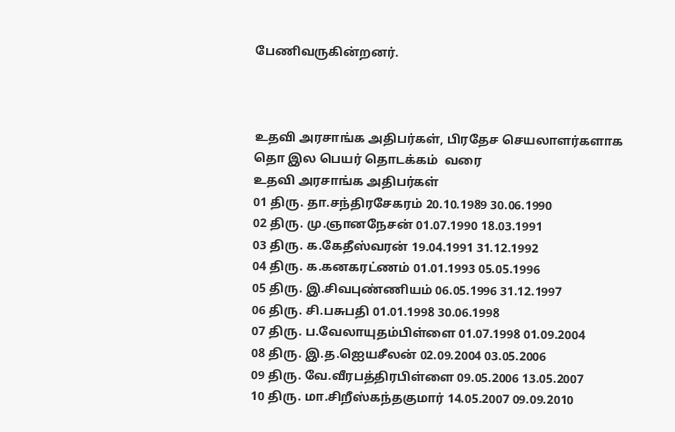பேணிவருகின்றனர்.



உதவி அரசாங்க அதிபர்கள், பிரதேச செயலாளர்களாக
தொ இல பெயர் தொடக்கம்  வரை
உதவி அரசாங்க அதிபர்கள்
01 திரு. தா.சந்திரசேகரம் 20.10.1989 30.06.1990
02 திரு. மு.ஞானநேசன் 01.07.1990 18.03.1991
03 திரு. க.கேதீஸ்வரன் 19.04.1991 31.12.1992
04 திரு. க.கனகரட்ணம் 01.01.1993 05.05.1996
05 திரு. இ.சிவபுண்ணியம் 06.05.1996 31.12.1997
06 திரு. சி.பசுபதி 01.01.1998 30.06.1998
07 திரு. ப.வேலாயுதம்பிள்ளை 01.07.1998 01.09.2004
08 திரு. இ.த.ஐெயசீலன் 02.09.2004 03.05.2006
09 திரு. வே.வீரபத்திரபிள்ளை 09.05.2006 13.05.2007
10 திரு. மா.சிறீஸ்கந்தகுமார் 14.05.2007 09.09.2010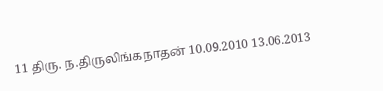11 திரு. ந.திருலிங்கநாதன் 10.09.2010 13.06.2013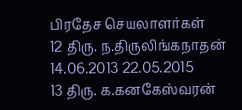பிரதேச செயலாளர்கள்
12 திரு. ந.திருலிங்கநாதன் 14.06.2013 22.05.2015
13 திரு. க.கனகேஸ்வரன்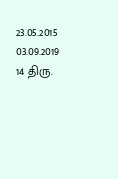23.05.2015 03.09.2019
14 திரு.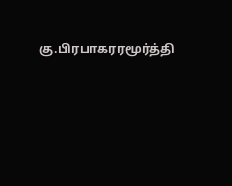கு.பிரபாகரரமூர்த்தி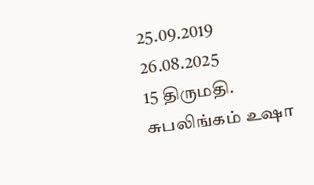25.09.2019 26.08.2025
15 திருமதி. சுபலிங்கம் உஷா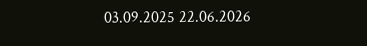03.09.2025 22.06.2026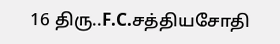16 திரு..F.C.சத்தியசோதி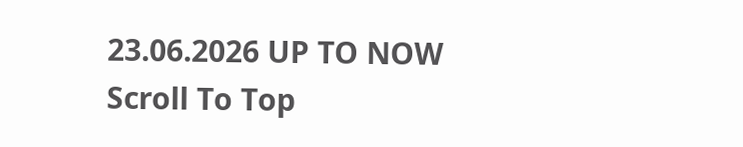23.06.2026 UP TO NOW
Scroll To Top